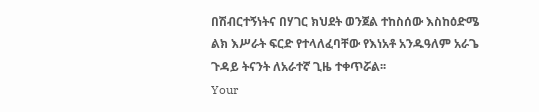በሽብርተኝነትና በሃገር ክህደት ወንጀል ተከስሰው እስከዕድሜ ልክ እሥራት ፍርድ የተላለፈባቸው የእነአቶ አንዱዓለም አራጌ ጉዳይ ትናንት ለአራተኛ ጊዜ ተቀጥሯል፡፡
Your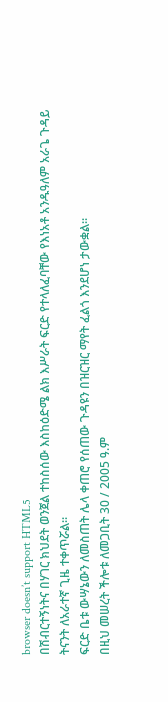browser doesn’t support HTML5
በሽብርተኝነትና በሃገር ክህደት ወንጀል ተከስሰው እስከዕድሜ ልክ እሥራት ፍርድ የተላለፈባቸው የእነአቶ አንዱዓለም አራጌ ጉዳይ ትናንት ለአራተኛ ጊዜ ተቀጥሯል፡፡
ፍርድ ቤቱ ውሣኔውን ለመስጠት ሌላ ቀጠሮ የሰጠው ጉዳዩን በዝርዝር ማየት ፈልጎ እንደሆነ ታውቋል፡፡
በዚህ መሠረት ችሎቱ ለመጋቢት 30 / 2005 ዓ.ም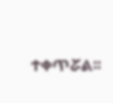ተቀጥሯል፡፡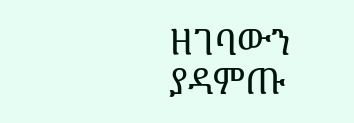ዘገባውን ያዳምጡ